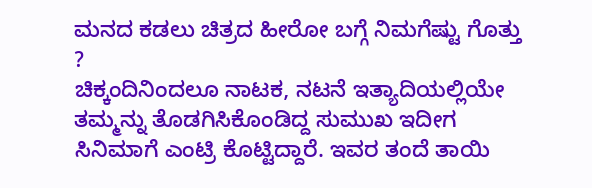ಮನದ ಕಡಲು ಚಿತ್ರದ ಹೀರೋ ಬಗ್ಗೆ ನಿಮಗೆಷ್ಟು ಗೊತ್ತು ?
ಚಿಕ್ಕಂದಿನಿಂದಲೂ ನಾಟಕ, ನಟನೆ ಇತ್ಯಾದಿಯಲ್ಲಿಯೇ ತಮ್ಮನ್ನು ತೊಡಗಿಸಿಕೊಂಡಿದ್ದ ಸುಮುಖ ಇದೀಗ ಸಿನಿಮಾಗೆ ಎಂಟ್ರಿ ಕೊಟ್ಟಿದ್ದಾರೆ. ಇವರ ತಂದೆ ತಾಯಿ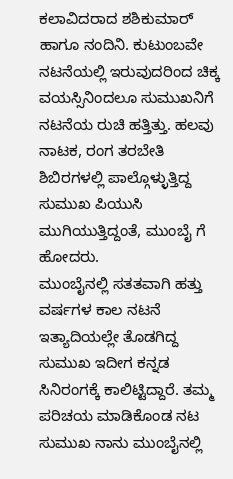ಕಲಾವಿದರಾದ ಶಶಿಕುಮಾರ್ ಹಾಗೂ ನಂದಿನಿ. ಕುಟುಂಬವೇ ನಟನೆಯಲ್ಲಿ ಇರುವುದರಿಂದ ಚಿಕ್ಕ ವಯಸ್ಸಿನಿಂದಲೂ ಸುಮುಖನಿಗೆ ನಟನೆಯ ರುಚಿ ಹತ್ತಿತ್ತು. ಹಲವು ನಾಟಕ, ರಂಗ ತರಬೇತಿ ಶಿಬಿರಗಳಲ್ಲಿ ಪಾಲ್ಗೊಳ್ಳುತ್ತಿದ್ದ ಸುಮುಖ ಪಿಯುಸಿ ಮುಗಿಯುತ್ತಿದ್ದಂತೆ, ಮುಂಬೈ ಗೆ ಹೋದರು.
ಮುಂಬೈನಲ್ಲಿ ಸತತವಾಗಿ ಹತ್ತು ವರ್ಷಗಳ ಕಾಲ ನಟನೆ ಇತ್ಯಾದಿಯಲ್ಲೇ ತೊಡಗಿದ್ದ ಸುಮುಖ ಇದೀಗ ಕನ್ನಡ ಸಿನಿರಂಗಕ್ಕೆ ಕಾಲಿಟ್ಟಿದ್ದಾರೆ. ತಮ್ಮ ಪರಿಚಯ ಮಾಡಿಕೊಂಡ ನಟ ಸುಮುಖ ನಾನು ಮುಂಬೈನಲ್ಲಿ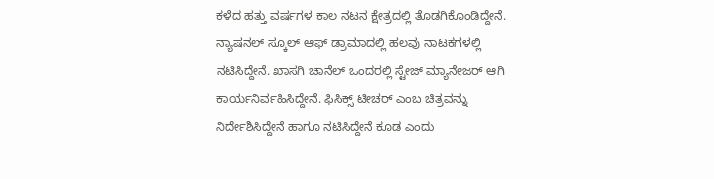ಕಳೆದ ಹತ್ತು ವರ್ಷಗಳ ಕಾಲ ನಟನ ಕ್ಷೇತ್ರದಲ್ಲಿ ತೊಡಗಿಕೊಂಡಿದ್ದೇನೆ. ನ್ಯಾಷನಲ್ ಸ್ಕೂಲ್ ಆಫ್ ಡ್ರಾಮಾದಲ್ಲಿ ಹಲವು ನಾಟಕಗಳಲ್ಲಿ ನಟಿಸಿದ್ದೇನೆ. ಖಾಸಗಿ ಚಾನೆಲ್ ಒಂದರಲ್ಲಿ ಸ್ಟೇಜ್ ಮ್ಯಾನೇಜರ್ ಆಗಿ ಕಾರ್ಯನಿರ್ವಹಿಸಿದ್ದೇನೆ. ಫಿಸಿಕ್ಸ್ ಟೀಚರ್ ಎಂಬ ಚಿತ್ರವನ್ನು ನಿರ್ದೇಶಿಸಿದ್ದೇನೆ ಹಾಗೂ ನಟಿಸಿದ್ದೇನೆ ಕೂಡ ಎಂದು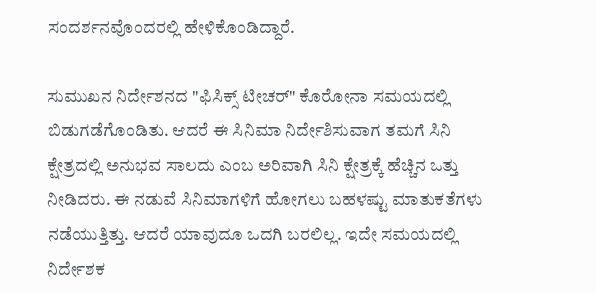ಸಂದರ್ಶನವೊಂದರಲ್ಲಿ ಹೇಳಿಕೊಂಡಿದ್ದಾರೆ.

ಸುಮುಖನ ನಿರ್ದೇಶನದ "ಫಿಸಿಕ್ಸ್ ಟೀಚರ್" ಕೊರೋನಾ ಸಮಯದಲ್ಲಿ ಬಿಡುಗಡೆಗೊಂಡಿತು. ಆದರೆ ಈ ಸಿನಿಮಾ ನಿರ್ದೇಶಿಸುವಾಗ ತಮಗೆ ಸಿನಿ ಕ್ಷೇತ್ರದಲ್ಲಿ ಅನುಭವ ಸಾಲದು ಎಂಬ ಅರಿವಾಗಿ ಸಿನಿ ಕ್ಷೇತ್ರಕ್ಕೆ ಹೆಚ್ಚಿನ ಒತ್ತು ನೀಡಿದರು. ಈ ನಡುವೆ ಸಿನಿಮಾಗಳಿಗೆ ಹೋಗಲು ಬಹಳಷ್ಟು ಮಾತುಕತೆಗಳು ನಡೆಯುತ್ತಿತ್ತು. ಆದರೆ ಯಾವುದೂ ಒದಗಿ ಬರಲಿಲ್ಲ. ಇದೇ ಸಮಯದಲ್ಲಿ ನಿರ್ದೇಶಕ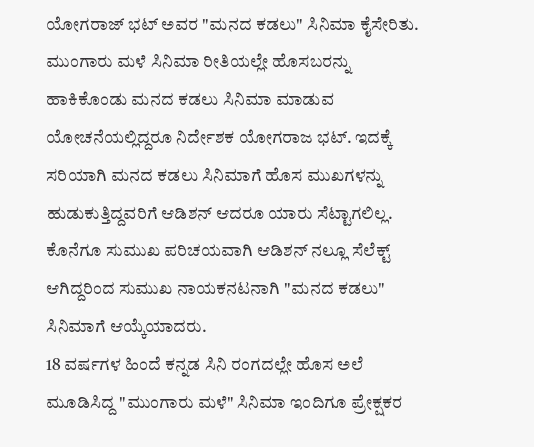ಯೋಗರಾಜ್ ಭಟ್ ಅವರ "ಮನದ ಕಡಲು" ಸಿನಿಮಾ ಕೈಸೇರಿತು.
ಮುಂಗಾರು ಮಳೆ ಸಿನಿಮಾ ರೀತಿಯಲ್ಲೇ ಹೊಸಬರನ್ನು ಹಾಕಿಕೊಂಡು ಮನದ ಕಡಲು ಸಿನಿಮಾ ಮಾಡುವ ಯೋಚನೆಯಲ್ಲಿದ್ದರೂ ನಿರ್ದೇಶಕ ಯೋಗರಾಜ ಭಟ್. ಇದಕ್ಕೆ ಸರಿಯಾಗಿ ಮನದ ಕಡಲು ಸಿನಿಮಾಗೆ ಹೊಸ ಮುಖಗಳನ್ನು ಹುಡುಕುತ್ತಿದ್ದವರಿಗೆ ಆಡಿಶನ್ ಆದರೂ ಯಾರು ಸೆಟ್ಟಾಗಲಿಲ್ಲ. ಕೊನೆಗೂ ಸುಮುಖ ಪರಿಚಯವಾಗಿ ಆಡಿಶನ್ ನಲ್ಲೂ ಸೆಲೆಕ್ಟ್ ಆಗಿದ್ದರಿಂದ ಸುಮುಖ ನಾಯಕನಟನಾಗಿ "ಮನದ ಕಡಲು" ಸಿನಿಮಾಗೆ ಆಯ್ಕೆಯಾದರು.
18 ವರ್ಷಗಳ ಹಿಂದೆ ಕನ್ನಡ ಸಿನಿ ರಂಗದಲ್ಲೇ ಹೊಸ ಅಲೆ ಮೂಡಿಸಿದ್ದ "ಮುಂಗಾರು ಮಳೆ" ಸಿನಿಮಾ ಇಂದಿಗೂ ಪ್ರೇಕ್ಷಕರ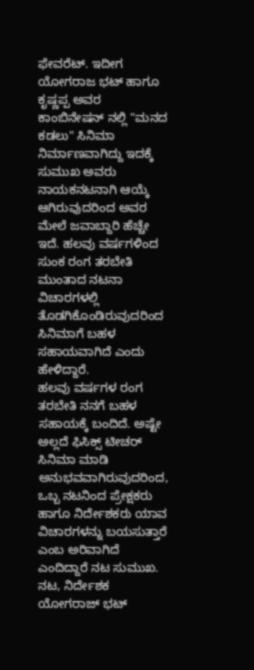ಫೇವರೆಟ್. ಇದೀಗ ಯೋಗರಾಜ ಭಟ್ ಹಾಗೂ ಕೃಷ್ಣಪ್ಪ ಅವರ ಕಾಂಬಿನೇಷನ್ ನಲ್ಲಿ "ಮನದ ಕಡಲು" ಸಿನಿಮಾ ನಿರ್ಮಾಣವಾಗಿದ್ದು ಇದಕ್ಕೆ ಸುಮುಖ ಅವರು ನಾಯಕನಟನಾಗಿ ಆಯ್ಕೆ ಆಗಿರುವುದರಿಂದ ಅವರ ಮೇಲೆ ಜವಾಬ್ದಾರಿ ಹೆಚ್ಚೇ ಇದೆ. ಹಲವು ವರ್ಷಗಳಿಂದ ಸುಂಕ ರಂಗ ತರಬೇತಿ ಮುಂತಾದ ನಟನಾ ವಿಚಾರಗಳಲ್ಲಿ ತೊಡಗಿಕೊಂಡಿರುವುದರಿಂದ ಸಿನಿಮಾಗೆ ಬಹಳ ಸಹಾಯವಾಗಿದೆ ಎಂದು ಹೇಳಿದ್ದಾರೆ.
ಹಲವು ವರ್ಷಗಳ ರಂಗ ತರಬೇತಿ ನನಗೆ ಬಹಳ ಸಹಾಯಕ್ಕೆ ಬಂದಿದೆ. ಅಷ್ಟೇ ಅಲ್ಲದೆ ಫಿಸಿಕ್ಸ್ ಟೀಚರ್ ಸಿನಿಮಾ ಮಾಡಿ ಅನುಭವವಾಗಿರುವುದರಿಂದ, ಒಬ್ಬ ನಟನಿಂದ ಪ್ರೇಕ್ಷಕರು ಹಾಗೂ ನಿರ್ದೇಶಕರು ಯಾವ ವಿಚಾರಗಳನ್ನು ಬಯಸುತ್ತಾರೆ ಎಂಬ ಅರಿವಾಗಿದೆ ಎಂದಿದ್ದಾರೆ ನಟ ಸುಮುಖ.
ನಟ, ನಿರ್ದೇಶಕ ಯೋಗರಾಜ್ ಭಟ್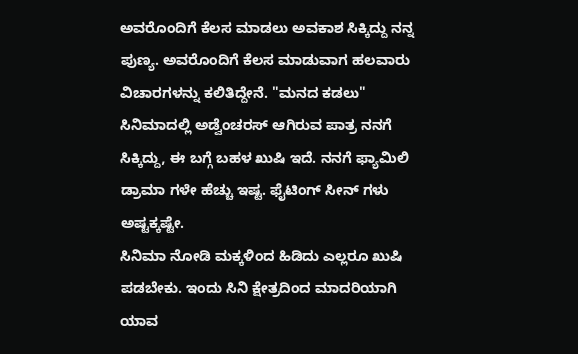ಅವರೊಂದಿಗೆ ಕೆಲಸ ಮಾಡಲು ಅವಕಾಶ ಸಿಕ್ಕಿದ್ದು ನನ್ನ ಪುಣ್ಯ. ಅವರೊಂದಿಗೆ ಕೆಲಸ ಮಾಡುವಾಗ ಹಲವಾರು ವಿಚಾರಗಳನ್ನು ಕಲಿತಿದ್ದೇನೆ. "ಮನದ ಕಡಲು" ಸಿನಿಮಾದಲ್ಲಿ ಅಡ್ವೆಂಚರಸ್ ಆಗಿರುವ ಪಾತ್ರ ನನಗೆ ಸಿಕ್ಕಿದ್ದು, ಈ ಬಗ್ಗೆ ಬಹಳ ಖುಷಿ ಇದೆ. ನನಗೆ ಫ್ಯಾಮಿಲಿ ಡ್ರಾಮಾ ಗಳೇ ಹೆಚ್ಚು ಇಷ್ಟ. ಫೈಟಿಂಗ್ ಸೀನ್ ಗಳು ಅಷ್ಟಕ್ಕಷ್ಟೇ.
ಸಿನಿಮಾ ನೋಡಿ ಮಕ್ಕಳಿಂದ ಹಿಡಿದು ಎಲ್ಲರೂ ಖುಷಿ ಪಡಬೇಕು. ಇಂದು ಸಿನಿ ಕ್ಷೇತ್ರದಿಂದ ಮಾದರಿಯಾಗಿ ಯಾವ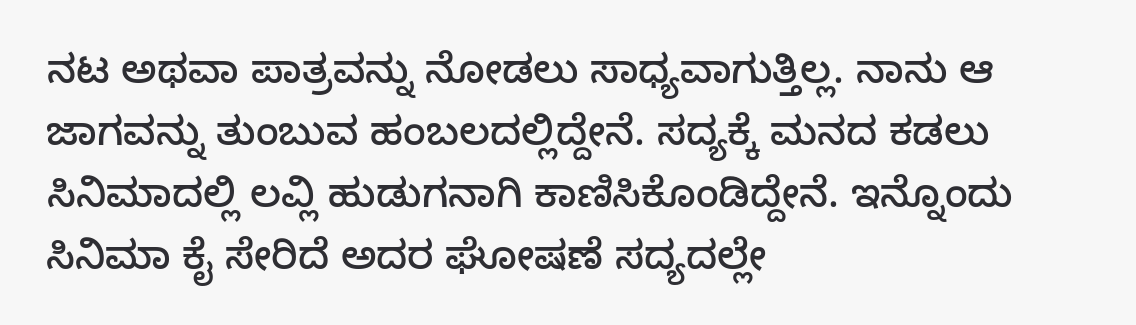ನಟ ಅಥವಾ ಪಾತ್ರವನ್ನು ನೋಡಲು ಸಾಧ್ಯವಾಗುತ್ತಿಲ್ಲ. ನಾನು ಆ ಜಾಗವನ್ನು ತುಂಬುವ ಹಂಬಲದಲ್ಲಿದ್ದೇನೆ. ಸದ್ಯಕ್ಕೆ ಮನದ ಕಡಲು ಸಿನಿಮಾದಲ್ಲಿ ಲವ್ಲಿ ಹುಡುಗನಾಗಿ ಕಾಣಿಸಿಕೊಂಡಿದ್ದೇನೆ. ಇನ್ನೊಂದು ಸಿನಿಮಾ ಕೈ ಸೇರಿದೆ ಅದರ ಘೋಷಣೆ ಸದ್ಯದಲ್ಲೇ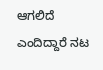ಆಗಲಿದೆ ಎಂದಿದ್ದಾರೆ ನಟ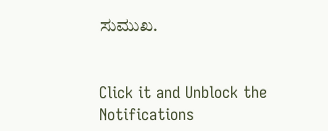ಸುಮುಖ.


Click it and Unblock the Notifications